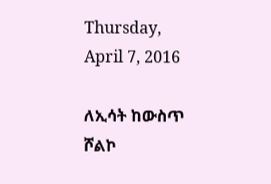Thursday, April 7, 2016

ለኢሳት ከውስጥ ሾልኮ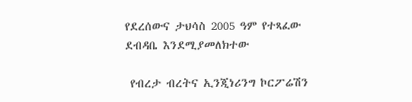የደረሰውና ታህሳስ 2005 ዓም የተጻፈው ደብዳቤ እንደሚያመለክተው

 የብረታ ብረትና ኢንጂነሪንግ ኮርፖሬሽን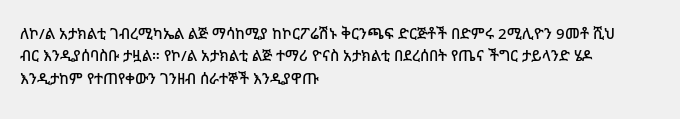ለኮ/ል አታክልቲ ገብረሚካኤል ልጅ ማሳከሚያ ከኮርፖሬሽኑ ቅርንጫፍ ድርጅቶች በድምሩ 2ሚሊዮን 9መቶ ሺህ ብር እንዲያሰባስቡ ታዟል። የኮ/ል አታክልቲ ልጅ ተማሪ ዮናስ አታክልቲ በደረሰበት የጤና ችግር ታይላንድ ሄዶ እንዲታከም የተጠየቀውን ገንዘብ ሰራተኞች እንዲያዋጡ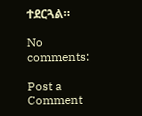ተደርጓል።

No comments:

Post a Comment